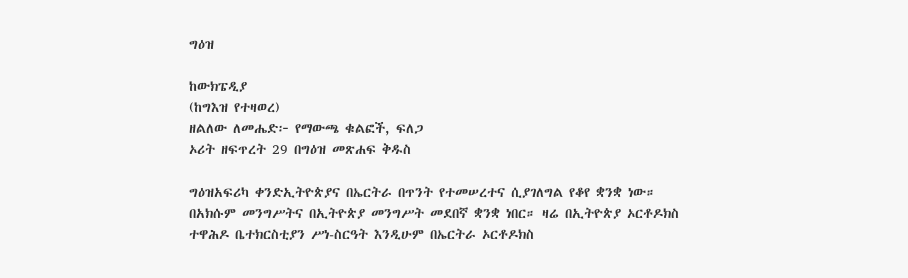ግዕዝ

ከውክፔዲያ
(ከግእዝ የተዛወረ)
ዘልለው ለመሔድ፦ የማውጫ ቁልፎች, ፍለጋ
ኦሪት ዘፍጥረት 29 በግዕዝ መጽሐፍ ቅዱስ

ግዕዝአፍሪካ ቀንድኢትዮጵያና በኤርትራ በጥንት የተመሠረተና ሲያገለግል የቆየ ቋንቋ ነው። በአክሱም መንግሥትና በኢትዮጵያ መንግሥት መደበኛ ቋንቋ ነበር። ዛሬ በኢትዮጵያ ኦርቶዶክስ ተዋሕዶ ቤተክርስቲያን ሥነ-ስርዓት እንዲሁም በኤርትራ ኦርቶዶክስ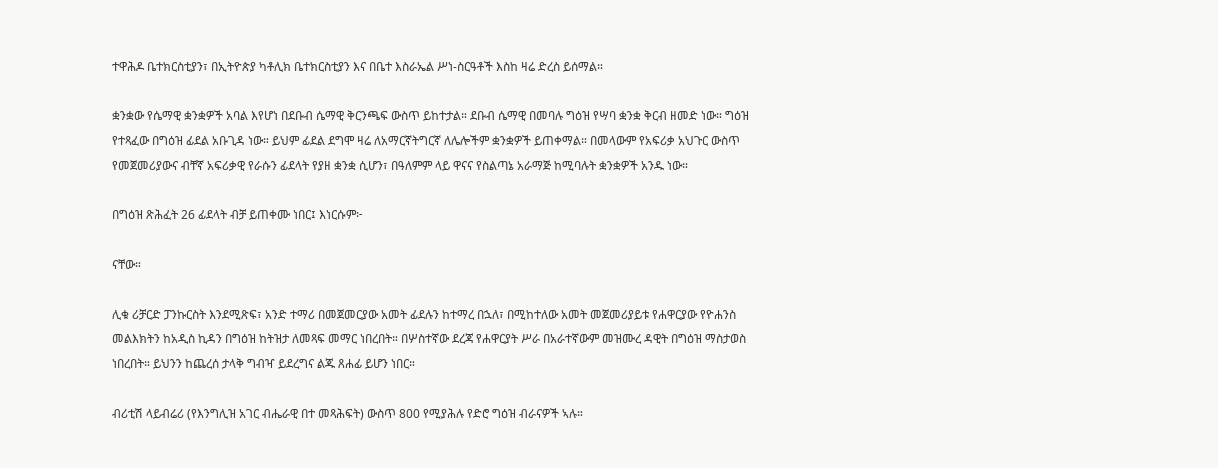ተዋሕዶ ቤተክርስቲያን፣ በኢትዮጵያ ካቶሊክ ቤተክርስቲያን እና በቤተ እስራኤል ሥነ-ስርዓቶች እስከ ዛሬ ድረስ ይሰማል።

ቋንቋው የሴማዊ ቋንቋዎች አባል እየሆነ በደቡብ ሴማዊ ቅርንጫፍ ውስጥ ይከተታል። ደቡብ ሴማዊ በመባሉ ግዕዝ የሣባ ቋንቋ ቅርብ ዘመድ ነው። ግዕዝ የተጻፈው በግዕዝ ፊደል አቡጊዳ ነው። ይህም ፊደል ደግሞ ዛሬ ለአማርኛትግርኛ ለሌሎችም ቋንቋዎች ይጠቀማል። በመላውም የአፍሪቃ አህጉር ውስጥ የመጀመሪያውና ብቸኛ አፍሪቃዊ የራሱን ፊደላት የያዘ ቋንቋ ሲሆን፣ በዓለምም ላይ ዋናና የስልጣኔ አራማጅ ከሚባሉት ቋንቋዎች አንዱ ነው።

በግዕዝ ጽሕፈት 26 ፊደላት ብቻ ይጠቀሙ ነበር፤ እነርሱም፦

ናቸው።

ሊቁ ሪቻርድ ፓንኩርስት እንደሚጽፍ፣ አንድ ተማሪ በመጀመርያው አመት ፊደሉን ከተማረ በኋለ፣ በሚከተለው አመት መጀመሪያይቱ የሐዋርያው የዮሐንስ መልእክትን ከአዲስ ኪዳን በግዕዝ ከትዝታ ለመጻፍ መማር ነበረበት። በሦስተኛው ደረጃ የሐዋርያት ሥራ በአራተኛውም መዝሙረ ዳዊት በግዕዝ ማስታወስ ነበረበት። ይህንን ከጨረሰ ታላቅ ግብዣ ይደረግና ልጁ ጸሐፊ ይሆን ነበር።

ብሪቲሽ ላይብሬሪ (የእንግሊዝ አገር ብሔራዊ በተ መጻሕፍት) ውስጥ 800 የሚያሕሉ የድሮ ግዕዝ ብራናዎች ኣሉ።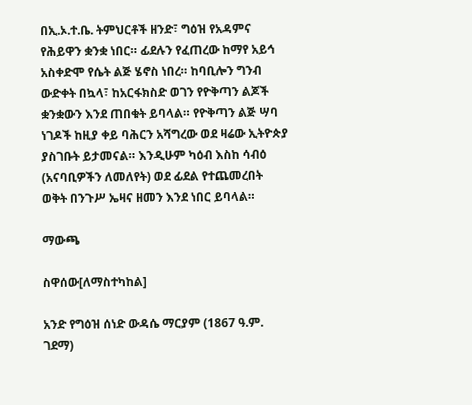በኢ.ኦ.ተ.ቤ. ትምህርቶች ዘንድ፣ ግዕዝ የአዳምና የሕይዋን ቋንቋ ነበር። ፊደሉን የፈጠረው ከማየ አይኅ አስቀድሞ የሴት ልጅ ሄኖስ ነበረ። ከባቢሎን ግንብ ውድቀት በኳላ፣ ከአርፋክስድ ወገን የዮቅጣን ልጆች ቋንቋውን እንደ ጠበቁት ይባላል። የዮቅጣን ልጅ ሣባ ነገዶች ከዚያ ቀይ ባሕርን አሻግረው ወደ ዛሬው ኢትዮጵያ ያስገቡት ይታመናል። እንዲሁም ካዕብ እስከ ሳብዕ (አናባቢዎችን ለመለየት) ወደ ፊደል የተጨመረበት ወቅት በንጉሥ ኤዛና ዘመን እንደ ነበር ይባላል።

ማውጫ

ስዋሰው[ለማስተካከል]

አንድ የግዕዝ ሰነድ ውዳሴ ማርያም (1867 ዓ.ም. ገደማ)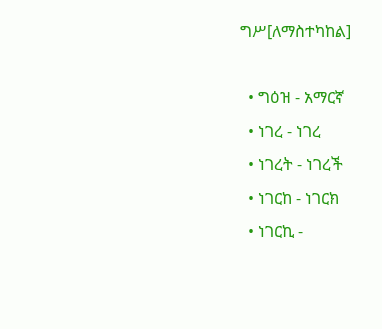ግሥ[ለማስተካከል]

  • ግዕዝ - አማርኛ
  • ነገረ - ነገረ
  • ነገረት - ነገረች
  • ነገርከ - ነገርክ
  • ነገርኪ -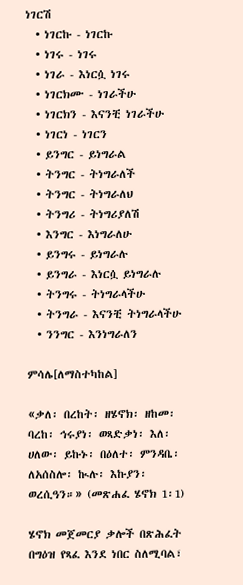ነገርሽ
  • ነገርኩ - ነገርኩ
  • ነገሩ - ነገሩ
  • ነገራ - እነርሷ ነገሩ
  • ነገርክሙ - ነገራችሁ
  • ነገርክን - እናንቺ ነገራችሁ
  • ነገርነ - ነገርን
  • ይንግር - ይነግራል
  • ትንግር - ትነግራለች
  • ትንግር - ትነግራለህ
  • ትንግሪ - ትነግሪያለሽ
  • እንግር - እነግራለሁ
  • ይንግሩ - ይነግራሉ
  • ይንግራ - እነርሷ ይነግራሉ
  • ትንግሩ - ትነግራላችሁ
  • ትንግራ - እናንቺ ትነግራላችሁ
  • ንንግር - እንነግራለን

ምሳሌ[ለማስተካከል]

«ቃለ፡ በረከት፡ ዘሄኖክ፡ ዘከመ፡ ባረከ፡ ኅሩያነ፡ ወጻድቃነ፡ እለ፡ ሀለው፡ ይኩኑ፡ በዕለተ፡ ምንዳቤ፡ ለአሰስሎ፡ ኲሉ፡ እኩያን፡ ወረሲዓን።» (መጽሐፈ ሄኖክ 1፡1)

ሄኖክ መጀመርያ ቃሎች በጽሕፈት በግዕዝ የጻፈ እንደ ነበር ስለሚባል፣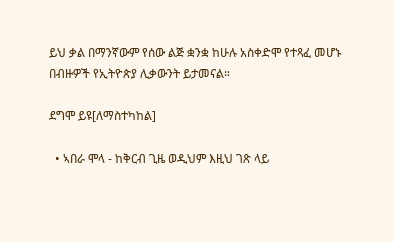ይህ ቃል በማንኛውም የሰው ልጅ ቋንቋ ከሁሉ አስቀድሞ የተጻፈ መሆኑ በብዙዎች የኢትዮጵያ ሊቃውንት ይታመናል።

ደግሞ ይዩ[ለማስተካከል]

  • ኣበራ ሞላ - ከቅርብ ጊዜ ወዲህም እዚህ ገጽ ላይ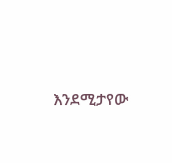እንደሚታየው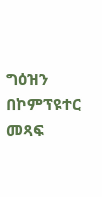ግዕዝን በኮምፕዩተር መጻፍ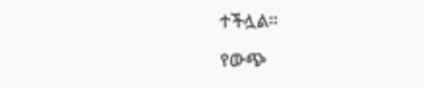ተችሏል።

የውጭ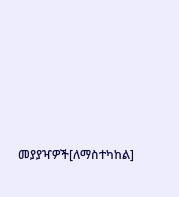መያያዣዎች[ለማስተካከል]